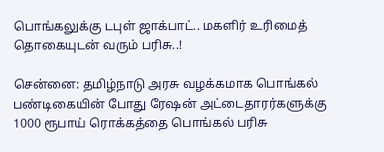பொங்கலுக்கு டபுள் ஜாக்பாட்.. மகளிர் உரிமைத் தொகையுடன் வரும் பரிசு..!

சென்னை: தமிழ்நாடு அரசு வழக்கமாக பொங்கல் பண்டிகையின் போது ரேஷன் அட்டைதாரர்களுக்கு 1000 ரூபாய் ரொக்கத்தை பொங்கல் பரிசு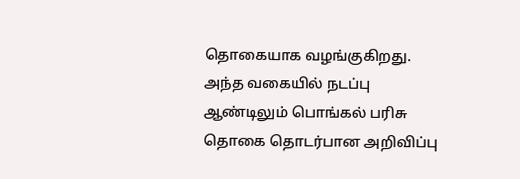தொகையாக வழங்குகிறது. அந்த வகையில் நடப்பு ஆண்டிலும் பொங்கல் பரிசு தொகை தொடர்பான அறிவிப்பு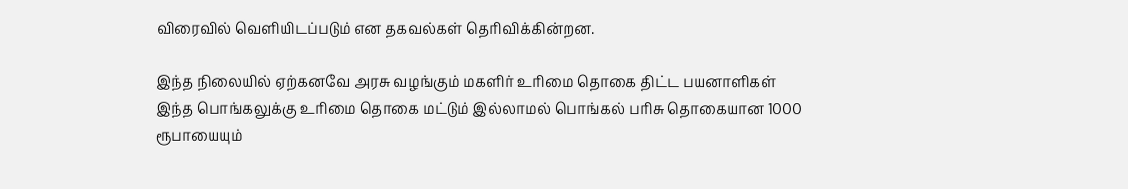விரைவில் வெளியிடப்படும் என தகவல்கள் தெரிவிக்கின்றன.

இந்த நிலையில் ஏற்கனவே அரசு வழங்கும் மகளிர் உரிமை தொகை திட்ட பயனாளிகள் இந்த பொங்கலுக்கு உரிமை தொகை மட்டும் இல்லாமல் பொங்கல் பரிசு தொகையான 1000 ரூபாயையும்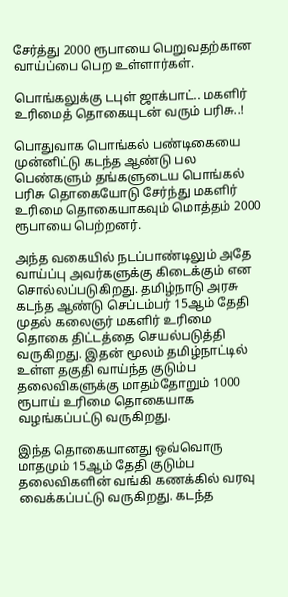சேர்த்து 2000 ரூபாயை பெறுவதற்கான வாய்ப்பை பெற உள்ளார்கள்.

பொங்கலுக்கு டபுள் ஜாக்பாட்.. மகளிர் உரிமைத் தொகையுடன் வரும் பரிசு..!

பொதுவாக பொங்கல் பண்டிகையை முன்னிட்டு கடந்த ஆண்டு பல பெண்களும் தங்களுடைய பொங்கல் பரிசு தொகையோடு சேர்ந்து மகளிர் உரிமை தொகையாகவும் மொத்தம் 2000 ரூபாயை பெற்றனர்.

அந்த வகையில் நடப்பாண்டிலும் அதே வாய்ப்பு அவர்களுக்கு கிடைக்கும் என சொல்லப்படுகிறது. தமிழ்நாடு அரசு கடந்த ஆண்டு செப்டம்பர் 15ஆம் தேதி முதல் கலைஞர் மகளிர் உரிமை தொகை திட்டத்தை செயல்படுத்தி வருகிறது. இதன் மூலம் தமிழ்நாட்டில் உள்ள தகுதி வாய்ந்த குடும்ப தலைவிகளுக்கு மாதம்தோறும் 1000 ரூபாய் உரிமை தொகையாக வழங்கப்பட்டு வருகிறது.

இந்த தொகையானது ஒவ்வொரு மாதமும் 15ஆம் தேதி குடும்ப தலைவிகளின் வங்கி கணக்கில் வரவு வைக்கப்பட்டு வருகிறது. கடந்த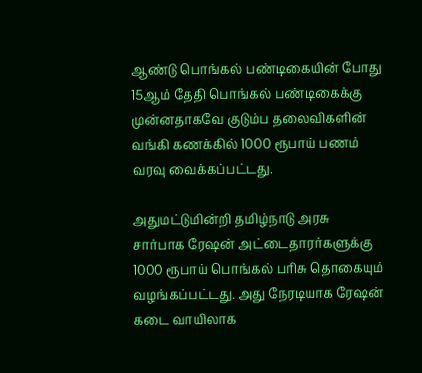ஆண்டு பொங்கல் பண்டிகையின் போது 15ஆம் தேதி பொங்கல் பண்டிகைக்கு முன்னதாகவே குடும்ப தலைவிகளின் வங்கி கணக்கில் 1000 ரூபாய் பணம் வரவு வைக்கப்பட்டது.

அதுமட்டுமின்றி தமிழ்நாடு அரசு சார்பாக ரேஷன் அட்டைதாரர்களுக்கு 1000 ரூபாய் பொங்கல் பரிசு தொகையும் வழங்கப்பட்டது. அது நேரடியாக ரேஷன் கடை வாயிலாக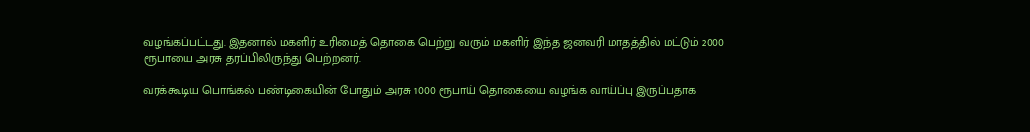வழங்கப்பட்டது. இதனால் மகளிர் உரிமைத் தொகை பெற்று வரும் மகளிர் இந்த ஜனவரி மாதத்தில் மட்டும் 2000 ரூபாயை அரசு தரப்பிலிருந்து பெற்றனர்.

வரக்கூடிய பொங்கல் பண்டிகையின் போதும் அரசு 1000 ரூபாய் தொகையை வழங்க வாய்ப்பு இருப்பதாக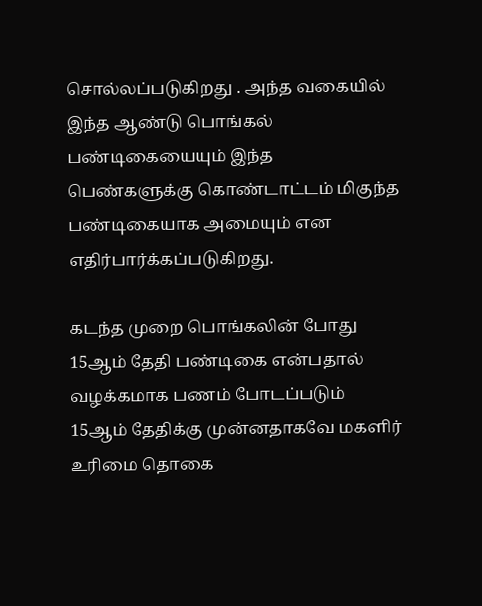சொல்லப்படுகிறது . அந்த வகையில் இந்த ஆண்டு பொங்கல் பண்டிகையையும் இந்த பெண்களுக்கு கொண்டாட்டம் மிகுந்த பண்டிகையாக அமையும் என எதிர்பார்க்கப்படுகிறது.

கடந்த முறை பொங்கலின் போது 15ஆம் தேதி பண்டிகை என்பதால் வழக்கமாக பணம் போடப்படும் 15ஆம் தேதிக்கு முன்னதாகவே மகளிர் உரிமை தொகை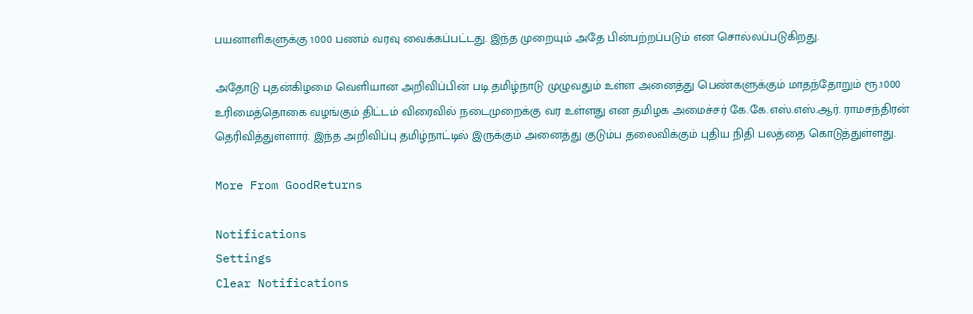பயனாளிகளுக்கு 1000 பணம் வரவு வைக்கப்பட்டது. இந்த முறையும் அதே பின்பற்றப்படும் என சொல்லப்படுகிறது.

அதோடு புதன்கிழமை வெளியான அறிவிப்பின் படி தமிழ்நாடு முழுவதும் உள்ள அனைத்து பெண்களுக்கும் மாதந்தோறும் ரூ.1000 உரிமைத்தொகை வழங்கும் திட்டம் விரைவில் நடைமுறைக்கு வர உள்ளது என தமிழக அமைச்சர் கே.கே.எஸ்.எஸ்.ஆர். ராமசந்திரன் தெரிவித்துள்ளார். இந்த அறிவிப்பு தமிழ்நாட்டில் இருக்கும் அனைத்து குடும்ப தலைவிக்கும் புதிய நிதி பலத்தை கொடுத்துள்ளது.

More From GoodReturns

Notifications
Settings
Clear Notifications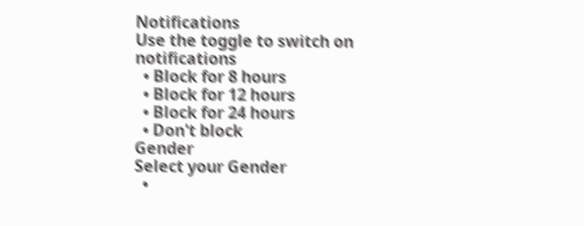Notifications
Use the toggle to switch on notifications
  • Block for 8 hours
  • Block for 12 hours
  • Block for 24 hours
  • Don't block
Gender
Select your Gender
  •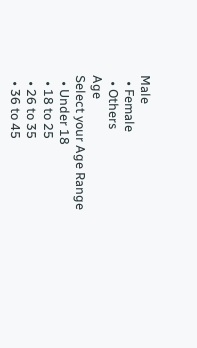Male
  • Female
  • Others
Age
Select your Age Range
  • Under 18
  • 18 to 25
  • 26 to 35
  • 36 to 45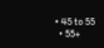• 45 to 55
  • 55+